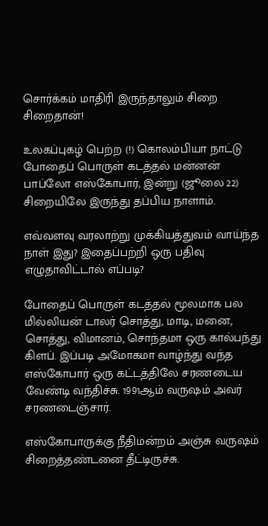சொர்க்கம் மாதிரி இருந்தாலும் சிறை சிறைதான்!

உலகப்புகழ் பெற்ற (!) கொலம்பியா நாட்டு போதைப் பொருள் கடத்தல் மன்னன் பாப்லோ எஸ்கோபார், இன்று (ஜூலை 22) சிறையிலே இருந்து தப்பிய நாளாம்.

எவ்வளவு வரலாற்று முக்கியத்துவம் வாய்ந்த நாள் இது? இதைப்பற்றி ஒரு பதிவு எழுதாவிட்டால் எப்படி?

போதைப் பொருள் கடத்தல் மூலமாக பல மில்லியன் டாலர் சொத்து, மாடி, மனை, சொத்து, விமானம், சொந்தமா ஒரு கால்பந்து கிளப். இப்படி அமோகமா வாழ்ந்து வந்த எஸ்கோபார் ஒரு கட்டத்திலே சரணடைய வேண்டி வந்திச்சு. 1991ஆம் வருஷம் அவர் சரணடைஞ்சார்.

எஸ்கோபாருக்கு நீதிமன்றம் அஞ்சு வருஷம் சிறைத்தண்டனை தீட்டிருச்சு.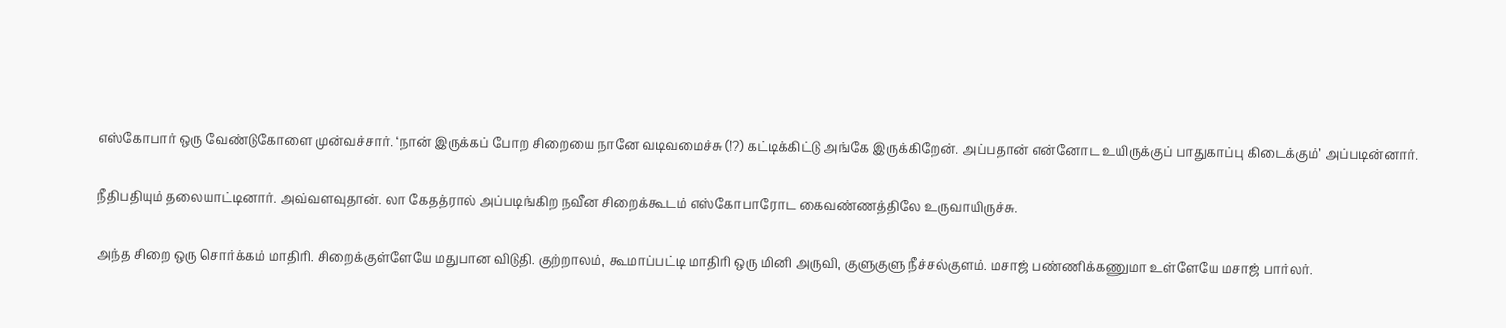எஸ்கோபார் ஒரு வேண்டுகோளை முன்வச்சார். ‘நான் இருக்கப் போற சிறையை நானே வடிவமைச்சு (!?) கட்டிக்கிட்டு அங்கே இருக்கிறேன். அப்பதான் என்னோட உயிருக்குப் பாதுகாப்பு கிடைக்கும்’ அப்படின்னார்.

நீதிபதியும் தலையாட்டினார். அவ்வளவுதான். லா கேதத்ரால் அப்படிங்கிற நவீன சிறைக்கூடம் எஸ்கோபாரோட கைவண்ணத்திலே உருவாயிருச்சு.

அந்த சிறை ஒரு சொர்க்கம் மாதிரி. சிறைக்குள்ளேயே மதுபான விடுதி. குற்றாலம், கூமாப்பட்டி மாதிரி ஒரு மினி அருவி, குளுகுளு நீச்சல்குளம். மசாஜ் பண்ணிக்கணுமா உள்ளேயே மசாஜ் பார்லர்.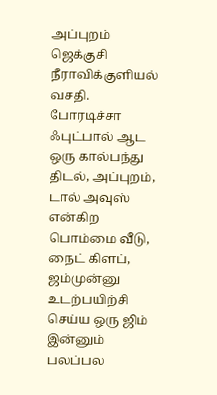அப்புறம் ஜெக்குசி நீராவிக்குளியல் வசதி. போரடிச்சா ஃபுட்பால் ஆட ஒரு கால்பந்து திடல், அப்புறம், டால் அவுஸ் என்கிற பொம்மை வீடு, நைட் கிளப், ஜம்முன்னு உடற்பயிற்சி செய்ய ஒரு ஜிம் இன்னும் பலப்பல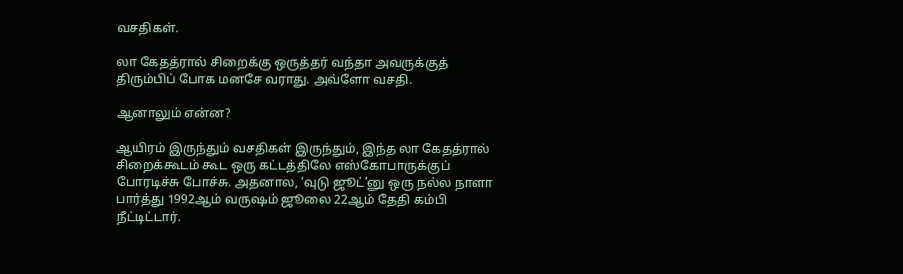வசதிகள்.

லா கேதத்ரால் சிறைக்கு ஒருத்தர் வந்தா அவருக்குத் திரும்பிப் போக மனசே வராது. அவ்ளோ வசதி.

ஆனாலும் என்ன?

ஆயிரம் இருந்தும் வசதிகள் இருந்தும், இந்த லா கேதத்ரால் சிறைக்கூடம் கூட ஒரு கட்டத்திலே எஸ்கோபாருக்குப் போரடிச்சு போச்சு. அதனால, ‘வுடு ஜூட்’னு ஒரு நல்ல நாளா பார்த்து 1992ஆம் வருஷம் ஜூலை 22ஆம் தேதி கம்பி நீட்டிட்டார்.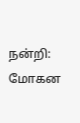நன்றி: மோகன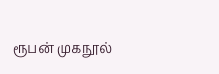ரூபன் முகநூல்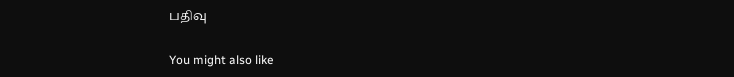பதிவு

You might also like